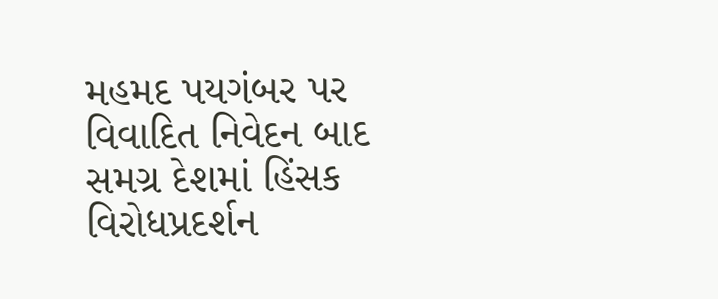મહમદ પયગંબર પર વિવાદિત નિવેદન બાદ સમગ્ર દેશમાં હિંસક વિરોધપ્રદર્શન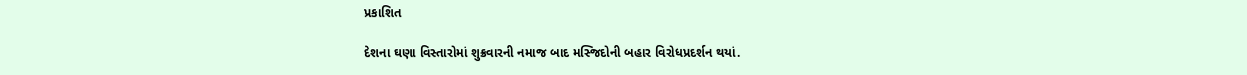પ્રકાશિત

દેશના ઘણા વિસ્તારોમાં શુક્રવારની નમાજ બાદ મસ્જિદોની બહાર વિરોધપ્રદર્શન થયાં.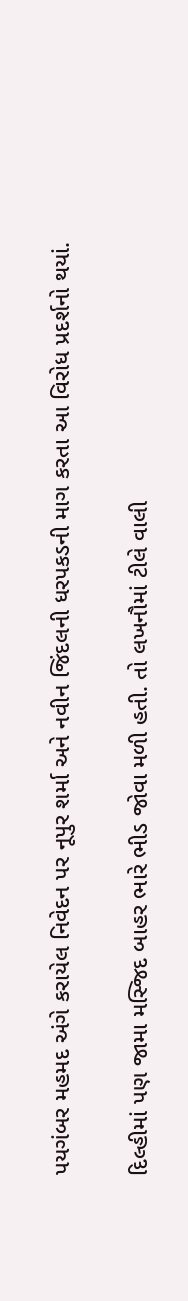પયગંબર મહમદ અંગે કરાયેલ નિવેદન પર નૂપુર શર્મા અને નવીન જિંદલની ધરપકડની માગ કરતા આ વિરોધ પ્રદર્શનો થયાં.

દિલ્હીમાં પણ જામા મસ્જિદ બાહર ભારે ભીડ જોવા મળી હતી. તો લખનૌમાં ટીલે વાલી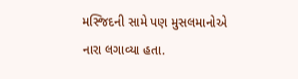મસ્જિદની સામે પણ મુસલમાનોએ નારા લગાવ્યા હતા.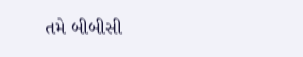તમે બીબીસી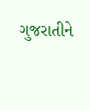ગુજરાતીને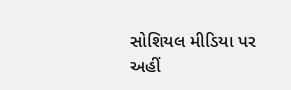સોશિયલ મીડિયા પર અહીં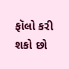ફૉલો કરી શકો છો